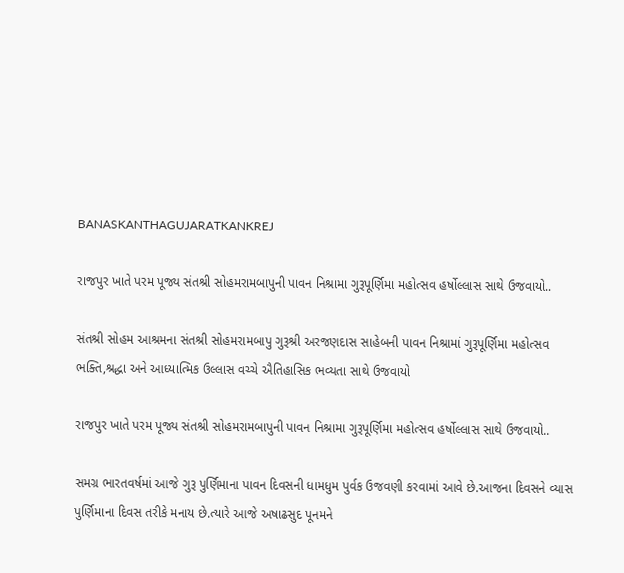BANASKANTHAGUJARATKANKREJ

રાજપુર ખાતે પરમ પૂજ્ય સંતશ્રી સોહમરામબાપુની પાવન નિશ્રામા ગુરૂપૂર્ણિમા મહોત્સવ હર્ષોલ્લાસ સાથે ઉજવાયો..

સંતશ્રી સોહમ આશ્રમના સંતશ્રી સોહમરામબાપુ ગુરૂશ્રી અરજણદાસ સાહેબની પાવન નિશ્રામાં ગુરૂપૂર્ણિમા મહોત્સવ ભક્તિ,શ્રદ્ધા અને આધ્યાત્મિક ઉલ્લાસ વચ્ચે ઐતિહાસિક ભવ્યતા સાથે ઉજવાયો

રાજપુર ખાતે પરમ પૂજ્ય સંતશ્રી સોહમરામબાપુની પાવન નિશ્રામા ગુરૂપૂર્ણિમા મહોત્સવ હર્ષોલ્લાસ સાથે ઉજવાયો..

સમગ્ર ભારતવર્ષમાં આજે ગુરૂ પુર્ણિમાના પાવન દિવસની ધામધુમ પુર્વક ઉજવણી કરવામાં આવે છે.આજના દિવસને વ્યાસ પુર્ણિમાના દિવસ તરીકે મનાય છે.ત્યારે આજે અષાઢસુદ પૂનમને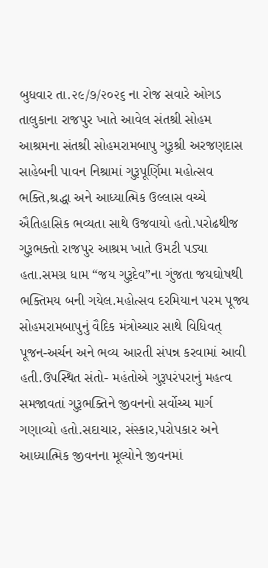બુધવાર તા.૨૯/૭/૨૦૨૬ ના રોજ સવારે ઓગડ તાલુકાના રાજપુર ખાતે આવેલ સંતશ્રી સોહમ આશ્રમના સંતશ્રી સોહમરામબાપુ ગુરૂશ્રી અરજણદાસ સાહેબની પાવન નિશ્રામાં ગુરૂપૂર્ણિમા મહોત્સવ ભક્તિ,શ્રદ્ધા અને આધ્યાત્મિક ઉલ્લાસ વચ્ચે ઐતિહાસિક ભવ્યતા સાથે ઉજવાયો હતો.પરોઢથીજ ગુરૂભક્તો રાજપુર આશ્રમ ખાતે ઉમટી પડ્યા હતા.સમગ્ર ધામ “જય ગુરૂદેવ”ના ગુંજતા જયઘોષથી ભક્તિમય બની ગયેલ.મહોત્સવ દરમિયાન પરમ પૂજ્ય સોહમરામબાપુનું વૈદિક મંત્રોચ્ચાર સાથે વિધિવત્ પૂજન-અર્ચન અને ભવ્ય આરતી સંપન્ન કરવામાં આવી હતી.ઉપસ્થિત સંતો- મહંતોએ ગુરૂપરંપરાનું મહત્વ સમજાવતાં ગુરૂભક્તિને જીવનનો સર્વોચ્ચ માર્ગ ગણાવ્યો હતો.સદાચાર, સંસ્કાર,પરોપકાર અને આધ્યાત્મિક જીવનના મૂલ્યોને જીવનમાં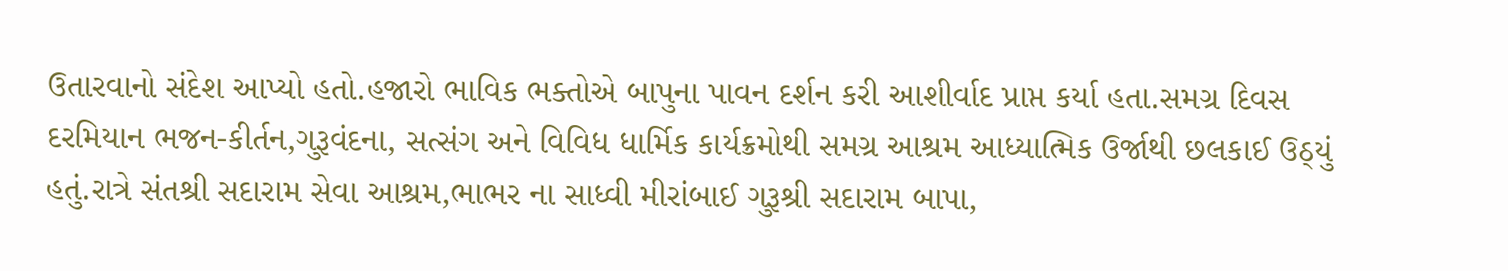ઉતારવાનો સંદેશ આપ્યો હતો.હજારો ભાવિક ભક્તોએ બાપુના પાવન દર્શન કરી આશીર્વાદ પ્રાપ્ત કર્યા હતા.સમગ્ર દિવસ દરમિયાન ભજન-કીર્તન,ગુરૂવંદના, સત્સંગ અને વિવિધ ધાર્મિક કાર્યક્રમોથી સમગ્ર આશ્રમ આધ્યાત્મિક ઉર્જાથી છલકાઈ ઉઠ્યું હતું.રાત્રે સંતશ્રી સદારામ સેવા આશ્રમ,ભાભર ના સાધ્વી મીરાંબાઈ ગુરૂશ્રી સદારામ બાપા,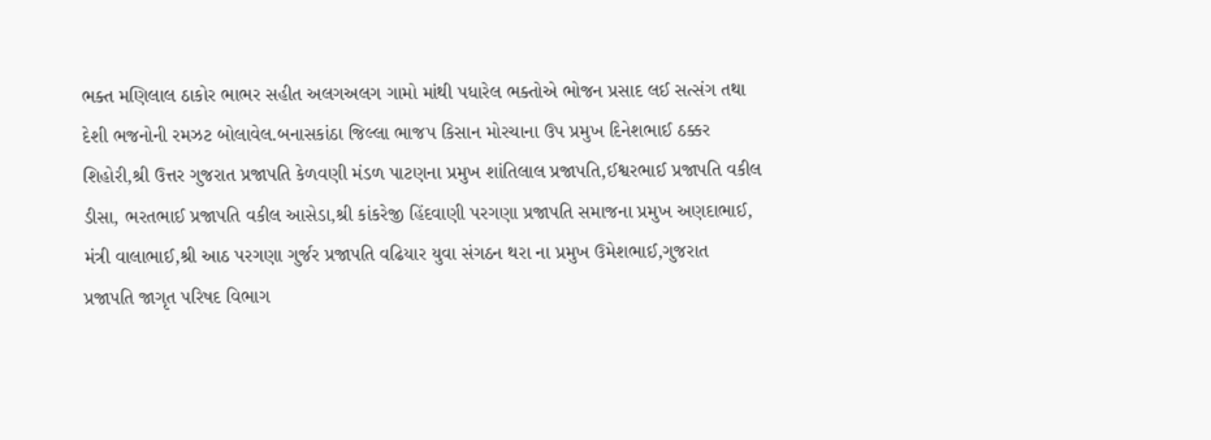ભક્ત મણિલાલ ઠાકોર ભાભર સહીત અલગઅલગ ગામો માંથી પધારેલ ભક્તોએ ભોજન પ્રસાદ લઈ સત્સંગ તથા દેશી ભજનોની રમઝટ બોલાવેલ.બનાસકાંઠા જિલ્લા ભાજપ કિસાન મોરચાના ઉપ પ્રમુખ દિનેશભાઈ ઠક્કર શિહોરી,શ્રી ઉત્તર ગુજરાત પ્રજાપતિ કેળવણી મંડળ પાટણના પ્રમુખ શાંતિલાલ પ્રજાપતિ,ઈશ્વરભાઈ પ્રજાપતિ વકીલ ડીસા, ભરતભાઈ પ્રજાપતિ વકીલ આસેડા,શ્રી કાંકરેજી હિંદવાણી પરગણા પ્રજાપતિ સમાજના પ્રમુખ અણદાભાઈ, મંત્રી વાલાભાઈ,શ્રી આઠ પરગણા ગુર્જર પ્રજાપતિ વઢિયાર યુવા સંગઠન થરા ના પ્રમુખ ઉમેશભાઈ,ગુજરાત પ્રજાપતિ જાગૃત પરિષદ વિભાગ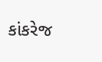કાંકરેજ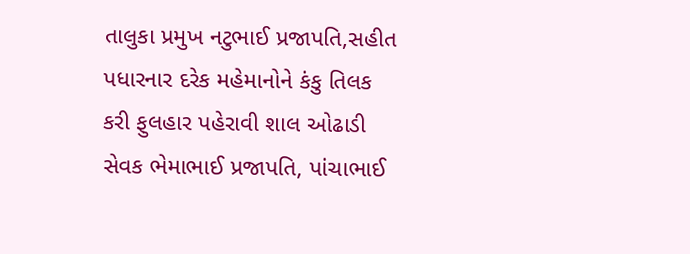તાલુકા પ્રમુખ નટુભાઈ પ્રજાપતિ,સહીત પધારનાર દરેક મહેમાનોને કંકુ તિલક કરી ફુલહાર પહેરાવી શાલ ઓઢાડી સેવક ભેમાભાઈ પ્રજાપતિ, પાંચાભાઈ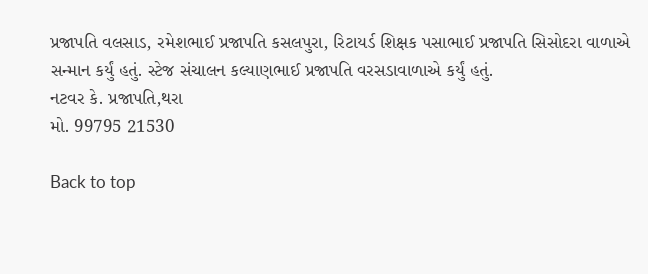પ્રજાપતિ વલસાડ, રમેશભાઈ પ્રજાપતિ કસલપુરા, રિટાયર્ડ શિક્ષક પસાભાઈ પ્રજાપતિ સિસોદરા વાળાએ સન્માન કર્યું હતું. સ્ટેજ સંચાલન કલ્યાણભાઈ પ્રજાપતિ વરસડાવાળાએ કર્યું હતું.
નટવર કે. પ્રજાપતિ,થરા
મો. 99795 21530

Back to top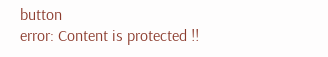button
error: Content is protected !!